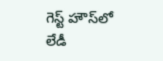గెస్ట్ హౌస్‌లో లేడీ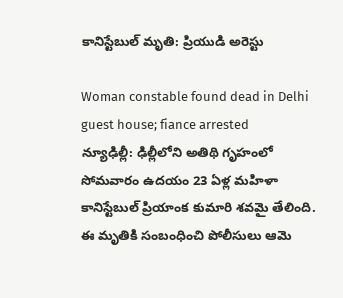కానిస్టేబుల్ మృతి: ప్రియుడి అరెస్టు

Woman constable found dead in Delhi guest house; fiance arrested
న్యూఢిల్లీ: ఢిల్లీలోని అతిథి గృహంలో సోమవారం ఉదయం 23 ఏళ్ల మహిళా కానిస్టేబుల్ ప్రియాంక కుమారి శవమై తేలింది. ఈ మృతికి సంబంధించి పోలీసులు ఆమె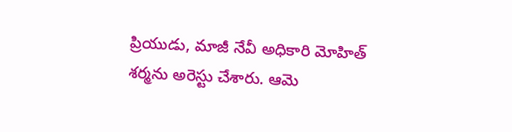ప్రియుడు, మాజీ నేవీ అధికారి మోహిత్ శర్మను అరెస్టు చేశారు. ఆమె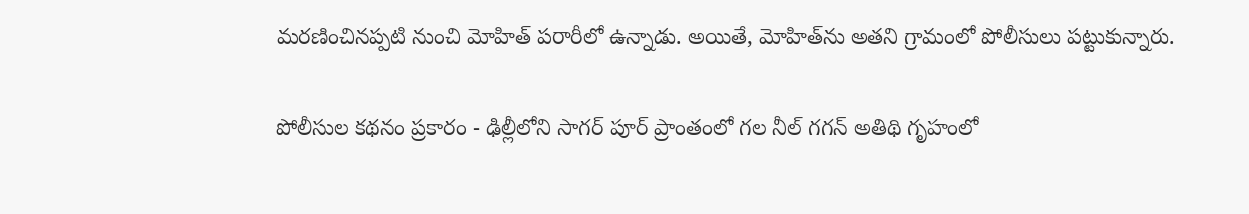మరణించినప్పటి నుంచి మోహిత్ పరారీలో ఉన్నాడు. అయితే, మోహిత్‌ను అతని గ్రామంలో పోలీసులు పట్టుకున్నారు.

పోలీసుల కథనం ప్రకారం - ఢిల్లీలోని సాగర్ పూర్ ప్రాంతంలో గల నీల్ గగన్ అతిథి గృహంలో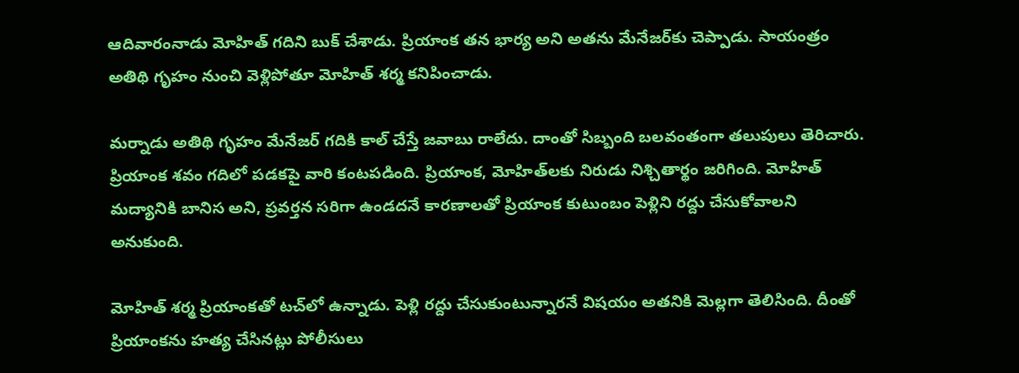ఆదివారంనాడు మోహిత్ గదిని బుక్ చేశాడు. ప్రియాంక తన భార్య అని అతను మేనేజర్‌కు చెప్పాడు. సాయంత్రం అతిథి గృహం నుంచి వెళ్లిపోతూ మోహిత్ శర్మ కనిపించాడు.

మర్నాడు అతిథి గృహం మేనేజర్ గదికి కాల్ చేస్తే జవాబు రాలేదు. దాంతో సిబ్బంది బలవంతంగా తలుపులు తెరిచారు. ప్రియాంక శవం గదిలో పడకపై వారి కంటపడింది. ప్రియాంక, మోహిత్‌లకు నిరుడు నిశ్చితార్థం జరిగింది. మోహిత్ మద్యానికి బానిస అని, ప్రవర్తన సరిగా ఉండదనే కారణాలతో ప్రియాంక కుటుంబం పెళ్లిని రద్దు చేసుకోవాలని అనుకుంది.

మోహిత్ శర్మ ప్రియాంకతో టచ్‌లో ఉన్నాడు. పెళ్లి రద్దు చేసుకుంటున్నారనే విషయం అతనికి మెల్లగా తెలిసింది. దీంతో ప్రియాంకను హత్య చేసినట్లు పోలీసులు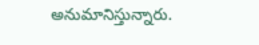అనుమానిస్తున్నారు.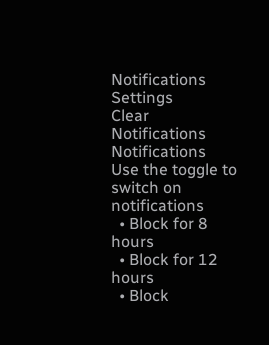Notifications
Settings
Clear Notifications
Notifications
Use the toggle to switch on notifications
  • Block for 8 hours
  • Block for 12 hours
  • Block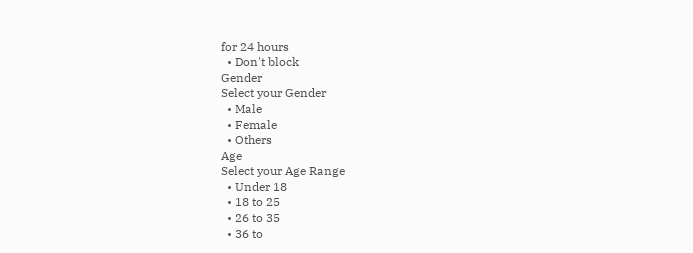for 24 hours
  • Don't block
Gender
Select your Gender
  • Male
  • Female
  • Others
Age
Select your Age Range
  • Under 18
  • 18 to 25
  • 26 to 35
  • 36 to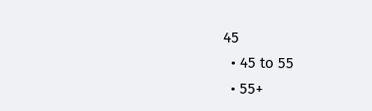45
  • 45 to 55
  • 55+